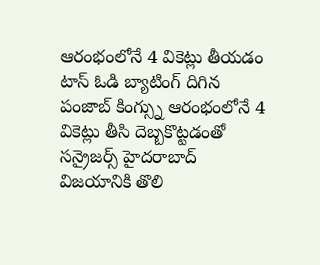ఆరంభంలోనే 4 వికెట్లు తీయడం
టాస్ ఓడి బ్యాటింగ్ దిగిన పంజాబ్ కింగ్స్ను ఆరంభంలోనే 4 వికెట్లు తీసి దెబ్బకొట్టడంతో సన్రైజర్స్ హైదరాబాద్ విజయానికి తొలి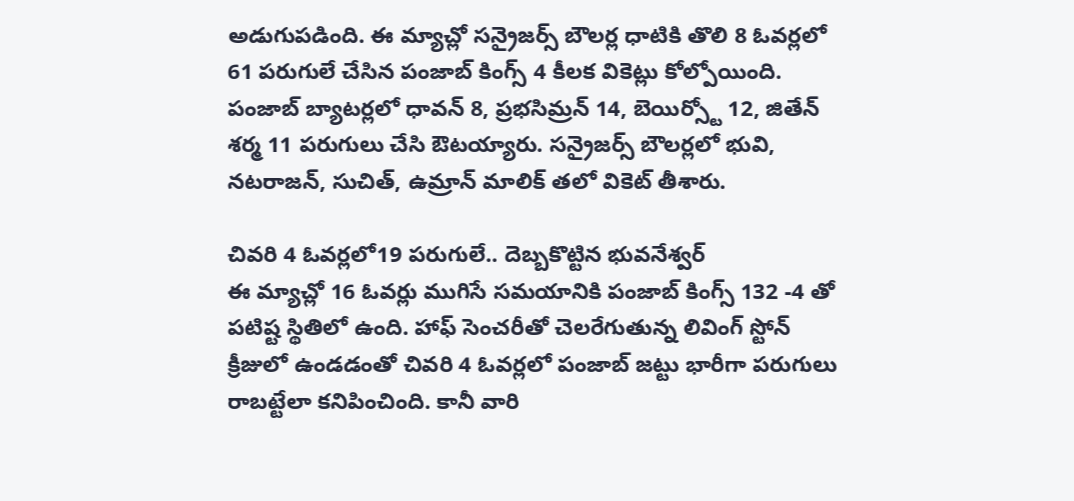అడుగుపడింది. ఈ మ్యాచ్లో సన్రైజర్స్ బౌలర్ల ధాటికి తొలి 8 ఓవర్లలో 61 పరుగులే చేసిన పంజాబ్ కింగ్స్ 4 కీలక వికెట్లు కోల్పోయింది. పంజాబ్ బ్యాటర్లలో ధావన్ 8, ప్రభసిమ్రన్ 14, బెయిర్స్టో 12, జితేన్ శర్మ 11 పరుగులు చేసి ఔటయ్యారు. సన్రైజర్స్ బౌలర్లలో భువి, నటరాజన్, సుచిత్, ఉమ్రాన్ మాలిక్ తలో వికెట్ తీశారు.

చివరి 4 ఓవర్లలో19 పరుగులే.. దెబ్బకొట్టిన భువనేశ్వర్
ఈ మ్యాచ్లో 16 ఓవర్లు ముగిసే సమయానికి పంజాబ్ కింగ్స్ 132 -4 తో పటిష్ట స్థితిలో ఉంది. హాఫ్ సెంచరీతో చెలరేగుతున్న లివింగ్ స్టోన్ క్రీజులో ఉండడంతో చివరి 4 ఓవర్లలో పంజాబ్ జట్టు భారీగా పరుగులు రాబట్టేలా కనిపించింది. కానీ వారి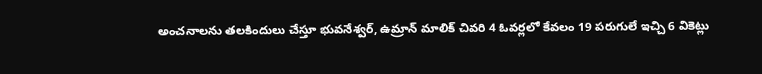అంచనాలను తలకిందులు చేస్తూ భువనేశ్వర్, ఉమ్రాన్ మాలిక్ చివరి 4 ఓవర్లలో కేవలం 19 పరుగులే ఇచ్చి 6 వికెట్లు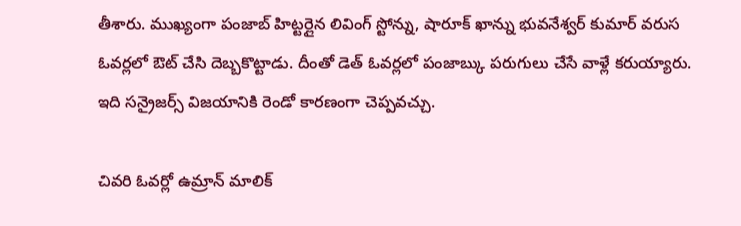తీశారు. ముఖ్యంగా పంజాబ్ హిట్టర్లైన లివింగ్ స్టోన్ను, షారూక్ ఖాన్ను భువనేశ్వర్ కుమార్ వరుస ఓవర్లలో ఔట్ చేసి దెబ్బకొట్టాడు. దీంతో డెత్ ఓవర్లలో పంజాబ్కు పరుగులు చేసే వాళ్లే కరుయ్యారు. ఇది సన్రైజర్స్ విజయానికి రెండో కారణంగా చెప్పవచ్చు.

చివరి ఓవర్లో ఉమ్రాన్ మాలిక్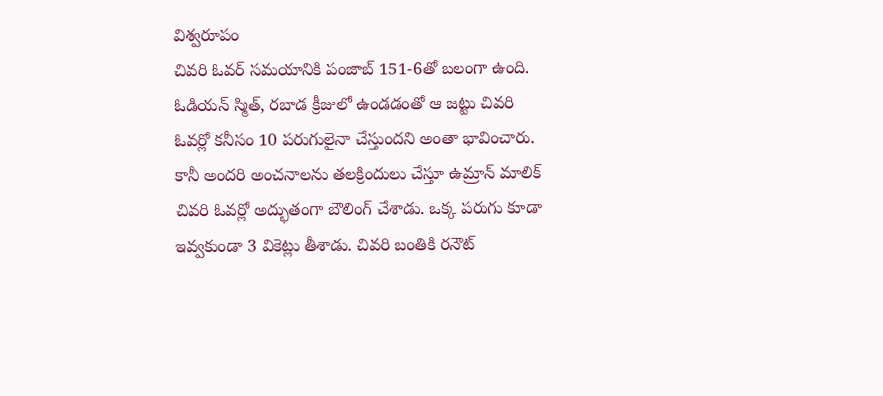విశ్వరూపం
చివరి ఓవర్ సమయానికి పంజాబ్ 151-6తో బలంగా ఉంది. ఓడియన్ స్మిత్, రబాడ క్రీజులో ఉండడంతో ఆ జట్టు చివరి ఓవర్లో కనీసం 10 పరుగులైనా చేస్తుందని అంతా భావించారు. కానీ అందరి అంచనాలను తలక్రిందులు చేస్తూ ఉమ్రాన్ మాలిక్ చివరి ఓవర్లో అద్భుతంగా బౌలింగ్ చేశాడు. ఒక్క పరుగు కూడా ఇవ్వకుండా 3 వికెట్లు తీశాడు. చివరి బంతికి రనౌట్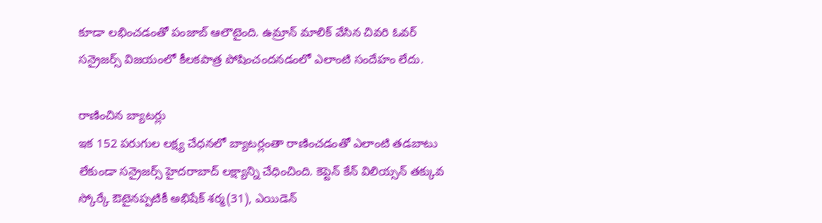కూడా లభించడంతో పంజాబ్ ఆలౌటైంది. ఉమ్రాన్ మాలిక్ వేసిన చివరి ఓవర్ సన్రైజర్స్ విజయంలో కీలకపాత్ర పోషించందనడంలో ఎలాంటి సందేహం లేదు.

రాణించిన బ్యాటర్లు
ఇక 152 పరుగుల లక్ష్య చేధనలో బ్యాటర్లంతా రాణించడంతో ఎలాంటి తడబాటు లేకుండా సన్రైజర్స్ హైదరాబాద్ లక్ష్యాన్ని చేధించింది. కెప్టెన్ కేన్ విలియ్సన్ తక్కువ స్కోర్కే ఔటైనప్పటికీ అభిషేక్ శర్మ(31), ఎయిడెన్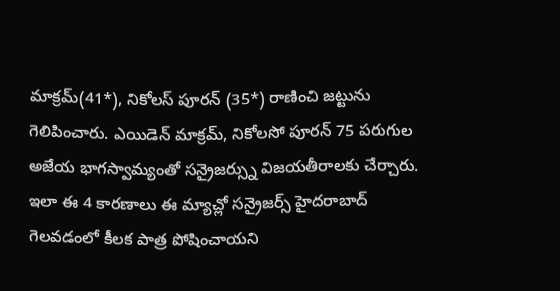మాక్రమ్(41*), నికోలస్ పూరన్ (35*) రాణించి జట్టును గెలిపించారు. ఎయిడెన్ మాక్రమ్, నికోలసో పూరన్ 75 పరుగుల అజేయ భాగస్వామ్యంతో సన్రైజర్స్ను విజయతీరాలకు చేర్చారు. ఇలా ఈ 4 కారణాలు ఈ మ్యాచ్లో సన్రైజర్స్ హైదరాబాద్ గెలవడంలో కీలక పాత్ర పోషించాయని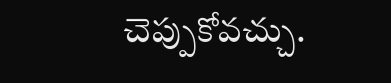చెప్పుకోవచ్చు.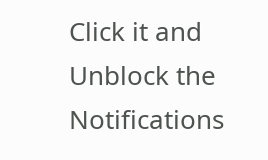Click it and Unblock the Notifications